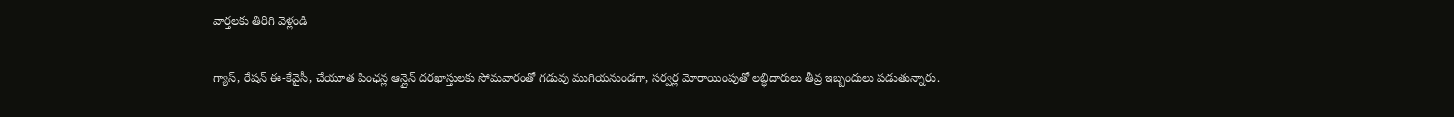వార్తలకు తిరిగి వెళ్లండి

గ్యాస్, రేషన్ ఈ-కేవైసీ, చేయూత పింఛన్ల ఆన్లైన్ దరఖాస్తులకు సోమవారంతో గడువు ముగియనుండగా, సర్వర్ల మోరాయింపుతో లబ్ధిదారులు తీవ్ర ఇబ్బందులు పడుతున్నారు.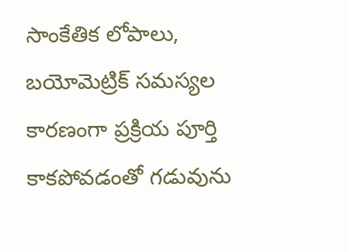సాంకేతిక లోపాలు, బయోమెట్రిక్ సమస్యల కారణంగా ప్రక్రియ పూర్తి కాకపోవడంతో గడువును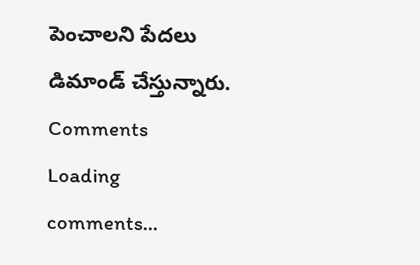పెంచాలని పేదలు డిమాండ్ చేస్తున్నారు.
Comments
Loading comments...